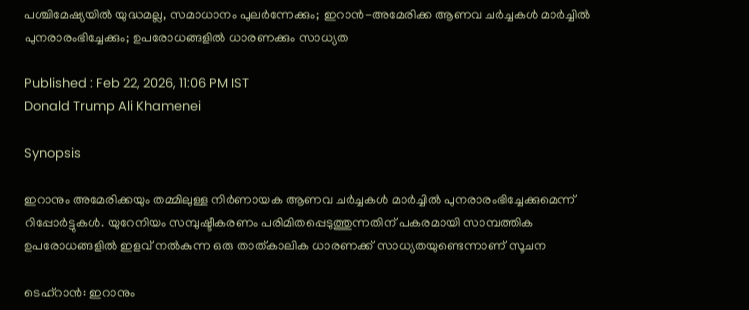പശ്ചിമേഷ്യയിൽ യുദ്ധമല്ല, സമാധാനം പുലർന്നേക്കും; ഇറാൻ-അമേരിക്ക ആണവ ചർച്ചകൾ മാർച്ചിൽ പുനരാരംഭിച്ചേക്കും; ഉപരോധങ്ങളിൽ ധാരണക്കും സാധ്യത

Published : Feb 22, 2026, 11:06 PM IST
Donald Trump Ali Khamenei

Synopsis

ഇറാനും അമേരിക്കയും തമ്മിലുള്ള നിർണായക ആണവ ചർച്ചകൾ മാർച്ചിൽ പുനരാരംഭിച്ചേക്കുമെന്ന് റിപ്പോർട്ടുകൾ. യുറേനിയം സമ്പുഷ്ടീകരണം പരിമിതപ്പെടുത്തുന്നതിന് പകരമായി സാമ്പത്തിക ഉപരോധങ്ങളിൽ ഇളവ് നൽകുന്ന ഒരു താത്കാലിക ധാരണക്ക് സാധ്യതയുണ്ടെന്നാണ് സൂചന

ടെഹ്റാൻ: ഇറാനും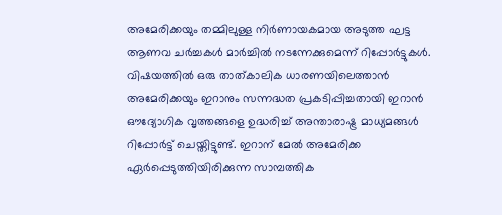അമേരിക്കയും തമ്മിലുള്ള നിർണായകമായ അടുത്ത ഘട്ട ആണവ ചർച്ചകൾ മാർച്ചിൽ നടന്നേക്കുമെന്ന് റിപ്പോർട്ടുകൾ. വിഷയത്തിൽ ഒരു താത്കാലിക ധാരണയിലെത്താൻ അമേരിക്കയും ഇറാനും സന്നദ്ധത പ്രകടിപ്പിച്ചതായി ഇറാൻ ഔദ്യോഗിക വൃത്തങ്ങളെ ഉദ്ധരിച്ച് അന്താരാഷ്ട്ര മാധ്യമങ്ങൾ റിപ്പോർട്ട് ചെയ്തിട്ടുണ്ട്. ഇറാന് മേൽ അമേരിക്ക ഏർപ്പെടുത്തിയിരിക്കുന്ന സാമ്പത്തിക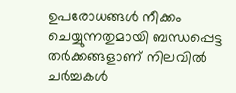ഉപരോധങ്ങൾ നീക്കം ചെയ്യുന്നതുമായി ബന്ധപ്പെട്ട തർക്കങ്ങളാണ് നിലവിൽ ചർച്ചകൾ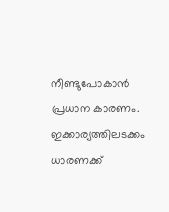നീണ്ടുപോകാൻ പ്രധാന കാരണം. ഇക്കാര്യത്തിലടക്കം ധാരണക്ക്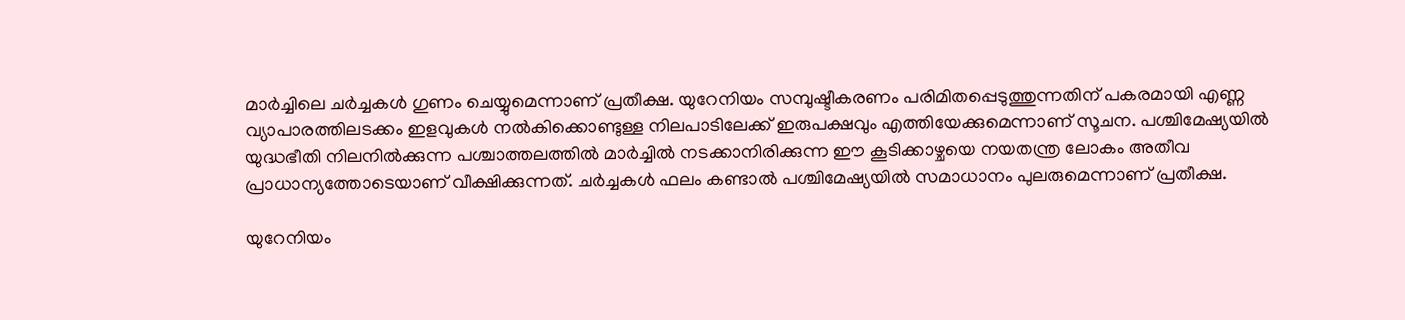മാർച്ചിലെ ചർച്ചകൾ ഗുണം ചെയ്യുമെന്നാണ് പ്രതീക്ഷ. യുറേനിയം സമ്പുഷ്ടീകരണം പരിമിതപ്പെടുത്തുന്നതിന് പകരമായി എണ്ണ വ്യാപാരത്തിലടക്കം ഇളവുകൾ നൽകിക്കൊണ്ടുള്ള നിലപാടിലേക്ക് ഇരുപക്ഷവും എത്തിയേക്കുമെന്നാണ് സൂചന. പശ്ചിമേഷ്യയിൽ യുദ്ധഭീതി നിലനിൽക്കുന്ന പശ്ചാത്തലത്തിൽ മാർച്ചിൽ നടക്കാനിരിക്കുന്ന ഈ കൂടിക്കാഴ്ചയെ നയതന്ത്ര ലോകം അതീവ പ്രാധാന്യത്തോടെയാണ് വീക്ഷിക്കുന്നത്. ചർച്ചകൾ ഫലം കണ്ടാൽ പശ്ചിമേഷ്യയിൽ സമാധാനം പുലരുമെന്നാണ് പ്രതീക്ഷ.

യുറേനിയം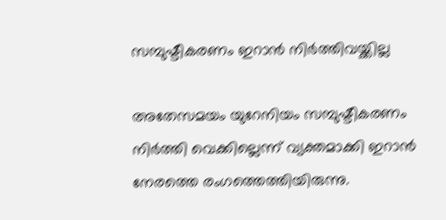സമ്പുഷ്ടീകരണം ഇറാൻ നിർത്തിവയ്ക്കില്ല

അതേസമയം യുറേനിയം സമ്പുഷ്ടീകരണം നിർത്തി വെക്കില്ലെന്ന് വ്യക്തമാക്കി ഇറാൻ നേരത്തെ രംഗത്തെത്തിയിരുന്നു.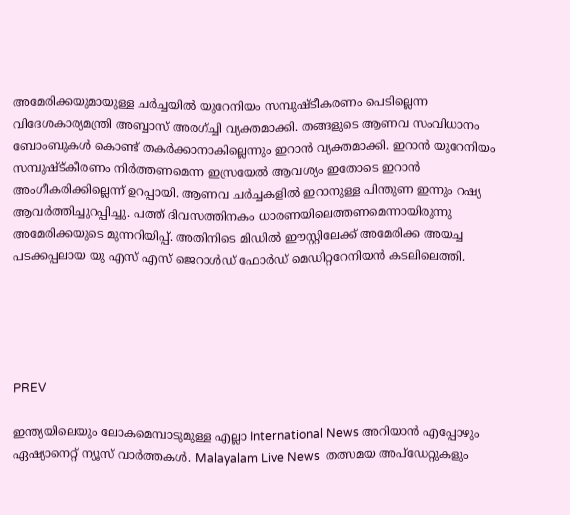അമേരിക്കയുമായുള്ള ചർച്ചയിൽ യുറേനിയം സമ്പുഷ്ടീകരണം പെടില്ലെന്ന വിദേശകാര്യമന്ത്രി അബ്ബാസ് അരഗ്ച്ചി വ്യക്തമാക്കി. തങ്ങളുടെ ആണവ സംവിധാനം ബോംബുകൾ കൊണ്ട് തകർക്കാനാകില്ലെന്നും ഇറാൻ വ്യക്തമാക്കി. ഇറാൻ യുറേനിയം സമ്പുഷ്ട്കീരണം നിർത്തണമെന്ന ഇസ്രയേൽ ആവശ്യം ഇതോടെ ഇറാൻ അംഗീകരിക്കില്ലെന്ന് ഉറപ്പായി. ആണവ ചർച്ചകളിൽ ഇറാനുള്ള പിന്തുണ ഇന്നും റഷ്യ ആവർത്തിച്ചുറപ്പിച്ചു. പത്ത് ദിവസത്തിനകം ധാരണയിലെത്തണമെന്നായിരുന്നു അമേരിക്കയുടെ മുന്നറിയിപ്പ്. അതിനിടെ മിഡിൽ ഈസ്റ്റിലേക്ക് അമേരിക്ക അയച്ച പടക്കപ്പലായ യു എസ് എസ് ജെറാൾഡ് ഫോർഡ് മെഡിറ്ററേനിയൻ കടലിലെത്തി.





PREV

ഇന്ത്യയിലെയും ലോകമെമ്പാടുമുള്ള എല്ലാ International News അറിയാൻ എപ്പോഴും ഏഷ്യാനെറ്റ് ന്യൂസ് വാർത്തകൾ. Malayalam Live News  തത്സമയ അപ്‌ഡേറ്റുകളും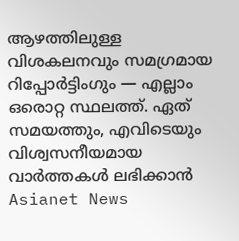ആഴത്തിലുള്ള വിശകലനവും സമഗ്രമായ റിപ്പോർട്ടിംഗും — എല്ലാം ഒരൊറ്റ സ്ഥലത്ത്. ഏത് സമയത്തും, എവിടെയും വിശ്വസനീയമായ വാർത്തകൾ ലഭിക്കാൻ Asianet News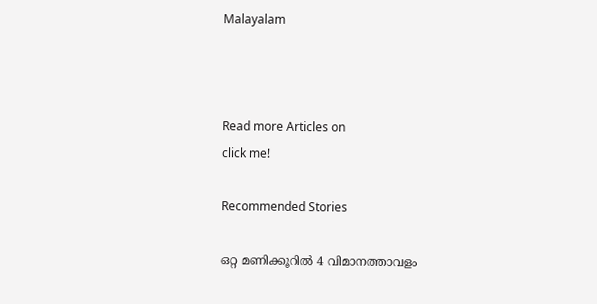Malayalam



Read more Articles on
click me!

Recommended Stories

ഒറ്റ മണിക്കൂറിൽ 4 വിമാനത്താവളം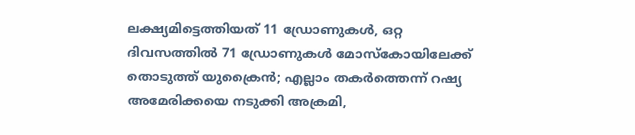ലക്ഷ്യമിട്ടെത്തിയത് 11 ഡ്രോണുകൾ, ഒറ്റ ദിവസത്തിൽ 71 ഡ്രോണുകൾ മോസ്കോയിലേക്ക് തൊടുത്ത് യുക്രൈൻ; എല്ലാം തകർത്തെന്ന് റഷ്യ
അമേരിക്കയെ നടുക്കി അക്രമി,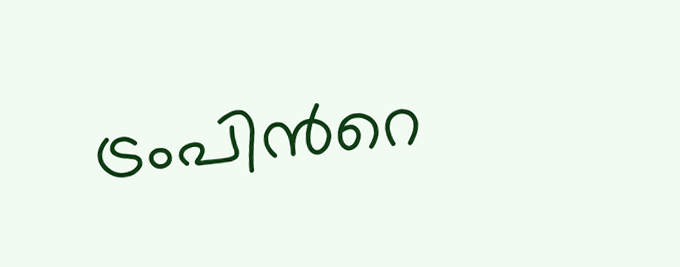ട്രംപിന്‍റെ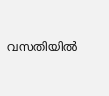വസതിയിൽ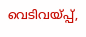വെടിവയ്പ്പ്,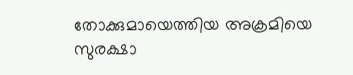തോക്കുമായെത്തിയ അക്രമിയെ സുരക്ഷാ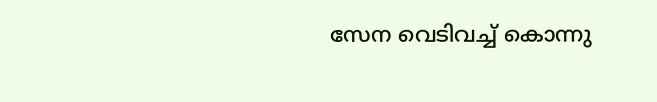സേന വെടിവച്ച് കൊന്നു